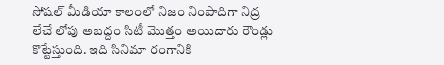సోషల్ మీడియా కాలంలో నిజం నింపాదిగా నిద్ర లేచే లోపు అబద్దం సిటీ మొత్తం అయిదారు రౌండ్లు కొట్టేస్తుంది. ఇది సినిమా రంగానికి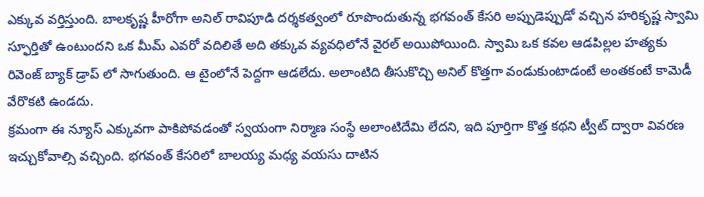ఎక్కువ వర్తిస్తుంది. బాలకృష్ణ హీరోగా అనిల్ రావిపూడి దర్శకత్వంలో రూపొందుతున్న భగవంత్ కేసరి అప్పుడెప్పుడో వచ్చిన హరికృష్ణ స్వామి స్ఫూర్తితో ఉంటుందని ఒక మీమ్ ఎవరో వదిలితే అది తక్కువ వ్యవధిలోనే వైరల్ అయిపోయింది. స్వామి ఒక కవల ఆడపిల్లల హత్యకు రివెంజ్ బ్యాక్ డ్రాప్ లో సాగుతుంది. ఆ టైంలోనే పెద్దగా ఆడలేదు. అలాంటిది తీసుకొచ్చి అనిల్ కొత్తగా వండుకుంటాడంటే అంతకంటే కామెడీ వేరొకటి ఉండదు.
క్రమంగా ఈ న్యూస్ ఎక్కువగా పాకిపోవడంతో స్వయంగా నిర్మాణ సంస్థే అలాంటిదేమి లేదని, ఇది పూర్తిగా కొత్త కథని ట్వీట్ ద్వారా వివరణ ఇచ్చుకోవాల్సి వచ్చింది. భగవంత్ కేసరిలో బాలయ్య మధ్య వయసు దాటిన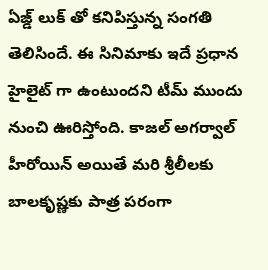ఏజ్డ్ లుక్ తో కనిపిస్తున్న సంగతి తెలిసిందే. ఈ సినిమాకు ఇదే ప్రధాన హైలైట్ గా ఉంటుందని టీమ్ ముందు నుంచి ఊరిస్తోంది. కాజల్ అగర్వాల్ హీరోయిన్ అయితే మరి శ్రీలీలకు బాలకృష్ణకు పాత్ర పరంగా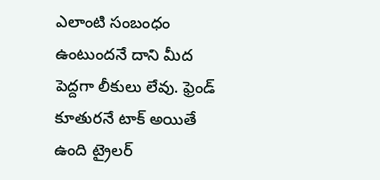ఎలాంటి సంబంధం ఉంటుందనే దాని మీద పెద్దగా లీకులు లేవు. ఫ్రెండ్ కూతురనే టాక్ అయితే ఉంది ట్రైలర్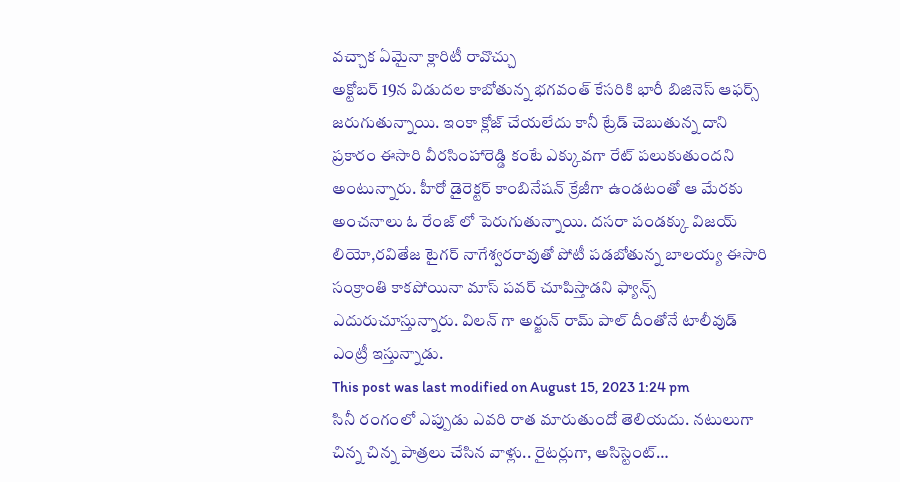వచ్చాక ఏమైనా క్లారిటీ రావొచ్చు
అక్టోబర్ 19న విడుదల కాబోతున్న భగవంత్ కేసరికి భారీ బిజినెస్ ఆఫర్స్ జరుగుతున్నాయి. ఇంకా క్లోజ్ చేయలేదు కానీ ట్రేడ్ చెబుతున్న దాని ప్రకారం ఈసారి వీరసింహారెడ్డి కంటే ఎక్కువగా రేట్ పలుకుతుందని అంటున్నారు. హీరో డైరెక్టర్ కాంబినేషన్ క్రేజీగా ఉండటంతో ఆ మేరకు అంచనాలు ఓ రేంజ్ లో పెరుగుతున్నాయి. దసరా పండక్కు విజయ్ లియో,రవితేజ టైగర్ నాగేశ్వరరావుతో పోటీ పడబోతున్న బాలయ్య ఈసారి సంక్రాంతి కాకపోయినా మాస్ పవర్ చూపిస్తాడని ఫ్యాన్స్ ఎదురుచూస్తున్నారు. విలన్ గా అర్జున్ రామ్ పాల్ దీంతోనే టాలీవుడ్ ఎంట్రీ ఇస్తున్నాడు.
This post was last modified on August 15, 2023 1:24 pm
సినీ రంగంలో ఎప్పుడు ఎవరి రాత మారుతుందో తెలియదు. నటులుగా చిన్న చిన్న పాత్రలు చేసిన వాళ్లు.. రైటర్లుగా, అసిస్టెంట్…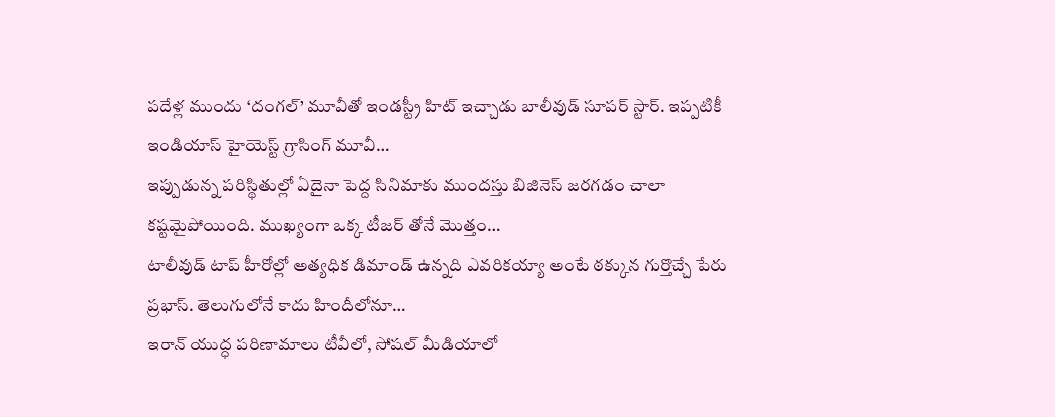పదేళ్ల ముందు ‘దంగల్’ మూవీతో ఇండస్ట్రీ హిట్ ఇచ్చాడు బాలీవుడ్ సూపర్ స్టార్. ఇప్పటికీ ఇండియాస్ హైయెస్ట్ గ్రాసింగ్ మూవీ…
ఇప్పుడున్న పరిస్థితుల్లో ఏదైనా పెద్ద సినిమాకు ముందస్తు బిజినెస్ జరగడం చాలా కష్టమైపోయింది. ముఖ్యంగా ఒక్క టీజర్ తోనే మొత్తం…
టాలీవుడ్ టాప్ హీరోల్లో అత్యధిక డిమాండ్ ఉన్నది ఎవరికయ్యా అంటే ఠక్కున గుర్తొచ్చే పేరు ప్రభాస్. తెలుగులోనే కాదు హిందీలోనూ…
ఇరాన్ యుద్ధ పరిణామాలు టీవీలో, సోషల్ మీడియాలో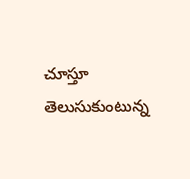చూస్తూ తెలుసుకుంటున్న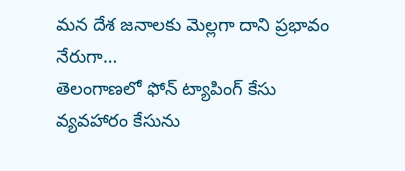మన దేశ జనాలకు మెల్లగా దాని ప్రభావం నేరుగా…
తెలంగాణలో ఫోన్ ట్యాపింగ్ కేసు వ్యవహారం కేసును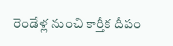రెండేళ్ల నుంచి కార్తీక దీపం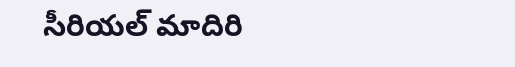సీరియల్ మాదిరి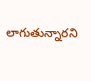లాగుతున్నారని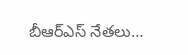బీఆర్ఎస్ నేతలు…